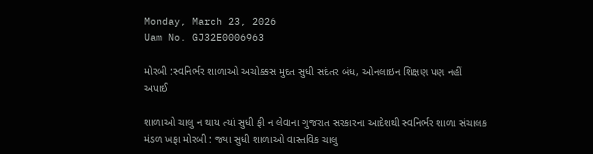Monday, March 23, 2026
Uam No. GJ32E0006963

મોરબી :સ્વનિર્ભર શાળાઓ અચોક્કસ મુદત સુધી સદંતર બંધ, ઓનલાઇન શિક્ષણ પણ નહીં અપાઈ

શાળાઓ ચાલુ ન થાય ત્યાં સુધી ફી ન લેવાના ગુજરાત સરકારના આદેશથી સ્વનિર્ભર શાળા સંચાલક મંડળ ખફા મોરબી : જ્યા સુધી શાળાઓ વાસ્તવિક ચાલુ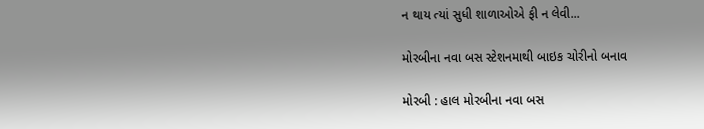ન થાય ત્યાં સુધી શાળાઓએ ફી ન લેવી...

મોરબીના નવા બસ સ્ટેશનમાથી બાઇક ચોરીનો બનાવ

મોરબી : હાલ મોરબીના નવા બસ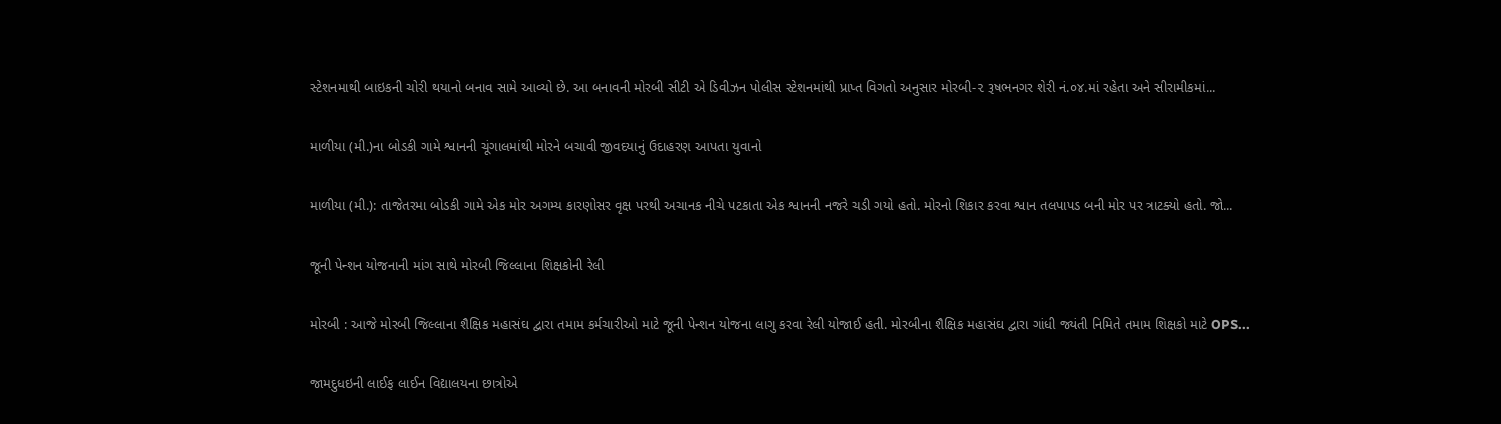સ્ટેશનમાથી બાઇકની ચોરી થયાનો બનાવ સામે આવ્યો છે. આ બનાવની મોરબી સીટી એ ડિવીઝન પોલીસ સ્ટેશનમાંથી પ્રાપ્ત વિગતો અનુસાર મોરબી-૨ રૂષભનગર શેરી નં.૦૪.માં રહેતા અને સીરામીકમાં...

માળીયા (મી.)ના બોડકી ગામે શ્વાનની ચૂંગાલમાંથી મોરને બચાવી જીવદયાનું ઉદાહરણ આપતા યુવાનો

માળીયા (મી.): તાજેતરમા બોડકી ગામે એક મોર અગમ્ય કારણોસર વૃક્ષ પરથી અચાનક નીચે પટકાતા એક શ્વાનની નજરે ચડી ગયો હતો. મોરનો શિકાર કરવા શ્વાન તલપાપડ બની મોર પર ત્રાટક્યો હતો. જો...

જૂની પેન્શન યોજનાની માંગ સાથે મોરબી જિલ્લાના શિક્ષકોની રેલી

મોરબી : આજે મોરબી જિલ્લાના શૈક્ષિક મહાસંઘ દ્વારા તમામ કર્મચારીઓ માટે જૂની પેન્શન યોજના લાગુ કરવા રેલી યોજાઈ હતી. મોરબીના શૈક્ષિક મહાસંઘ દ્વારા ગાંધી જ્યંતી નિમિતે તમામ શિક્ષકો માટે OPS...

જામદુધઇની લાઈફ લાઈન વિદ્યાલયના છાત્રોએ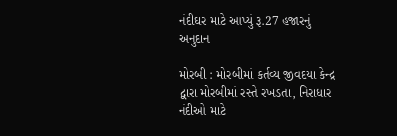નંદીઘર માટે આપ્યું રૂ.27 હજારનું અનુદાન

મોરબી : મોરબીમાં કર્તવ્ય જીવદયા કેન્દ્ર દ્વારા મોરબીમાં રસ્તે રખડતા, નિરાધાર નંદીઓ માટે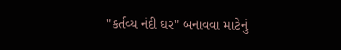"કર્તવ્ય નંદી ઘર" બનાવવા માટેનું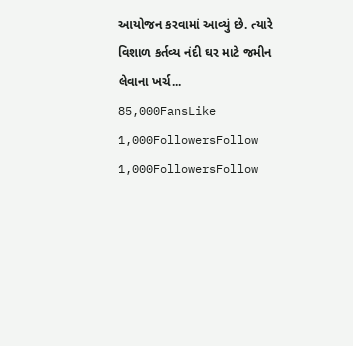આયોજન કરવામાં આવ્યું છે. ત્યારે વિશાળ કર્તવ્ય નંદી ઘર માટે જમીન લેવાના ખર્ચ...
85,000FansLike
1,000FollowersFollow
1,000FollowersFollow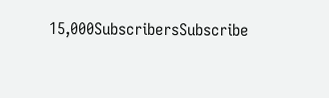15,000SubscribersSubscribe